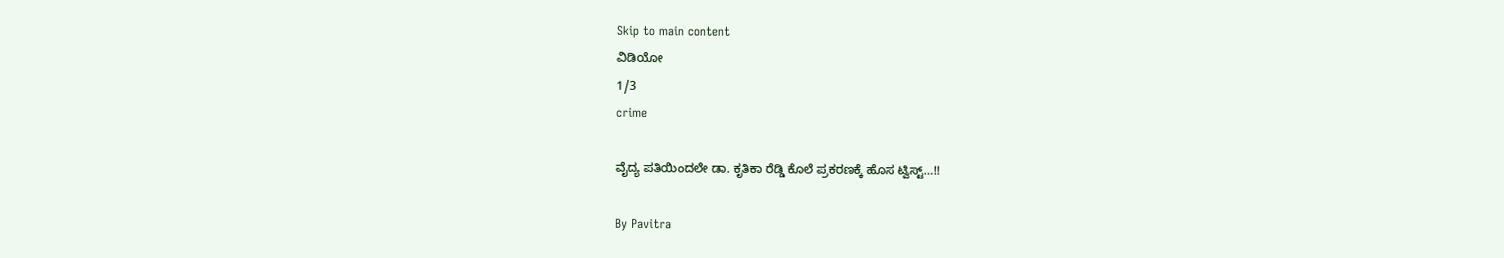Skip to main content
ವಿಡಿಯೋ
1/3
crime

ವೈದ್ಯ ಪತಿಯಿಂದಲೇ ಡಾ. ಕೃತಿಕಾ ರೆಡ್ಡಿ ಕೊಲೆ ಪ್ರಕರಣಕ್ಕೆ ಹೊಸ ಟ್ವಿಸ್ಟ್‌…!!

By Pavitra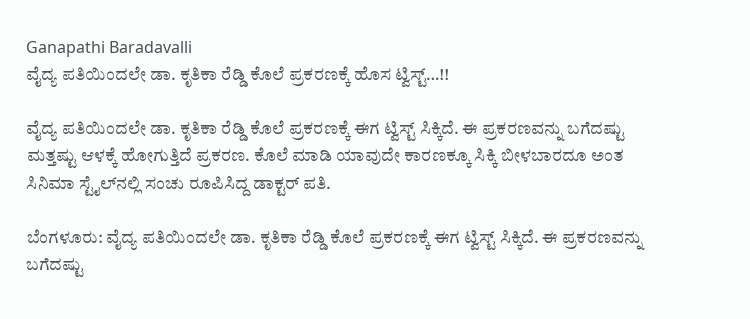Ganapathi Baradavalli
ವೈದ್ಯ ಪತಿಯಿಂದಲೇ ಡಾ. ಕೃತಿಕಾ ರೆಡ್ಡಿ ಕೊಲೆ ಪ್ರಕರಣಕ್ಕೆ ಹೊಸ ಟ್ವಿಸ್ಟ್‌…!!

ವೈದ್ಯ ಪತಿಯಿಂದಲೇ ಡಾ. ಕೃತಿಕಾ ರೆಡ್ಡಿ ಕೊಲೆ ಪ್ರಕರಣಕ್ಕೆ ಈಗ ಟ್ವಿಸ್ಟ್‌ ಸಿಕ್ಕಿದೆ. ಈ ಪ್ರಕರಣವನ್ನು ಬಗೆದಷ್ಟು  ಮತ್ತಷ್ಟು ಆಳಕ್ಕೆ ಹೋಗುತ್ತಿದೆ ಪ್ರಕರಣ. ಕೊಲೆ ಮಾಡಿ ಯಾವುದೇ ಕಾರಣಕ್ಕೂ ಸಿಕ್ಕಿ ಬೀಳಬಾರದೂ ಅಂತ ಸಿನಿಮಾ ಸ್ಟೈಲ್‌ನಲ್ಲಿ ಸಂಚು ರೂಪಿಸಿದ್ದ ಡಾಕ್ಟರ್‌ ಪತಿ.

ಬೆಂಗಳೂರು: ವೈದ್ಯ ಪತಿಯಿಂದಲೇ ಡಾ. ಕೃತಿಕಾ ರೆಡ್ಡಿ ಕೊಲೆ ಪ್ರಕರಣಕ್ಕೆ ಈಗ ಟ್ವಿಸ್ಟ್‌ ಸಿಕ್ಕಿದೆ. ಈ ಪ್ರಕರಣವನ್ನು ಬಗೆದಷ್ಟು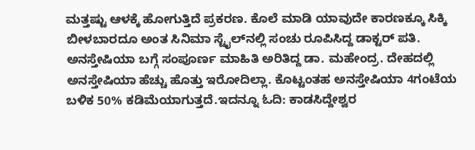ಮತ್ತಷ್ಟು ಆಳಕ್ಕೆ ಹೋಗುತ್ತಿದೆ ಪ್ರಕರಣ. ಕೊಲೆ ಮಾಡಿ ಯಾವುದೇ ಕಾರಣಕ್ಕೂ ಸಿಕ್ಕಿ ಬೀಳಬಾರದೂ ಅಂತ ಸಿನಿಮಾ ಸ್ಟೈಲ್‌ನಲ್ಲಿ ಸಂಚು ರೂಪಿಸಿದ್ದ ಡಾಕ್ಟರ್‌ ಪತಿ. ಅನಸ್ತೇಷಿಯಾ ಬಗ್ಗೆ ಸಂಪೂರ್ಣ ಮಾಹಿತಿ ಅರಿತಿದ್ದ ಡಾ. ಮಹೇಂದ್ರ. ದೇಹದಲ್ಲಿ ಅನಸ್ತೇಷಿಯಾ ಹೆಚ್ಚು ಹೊತ್ತು ಇರೋದಿಲ್ಲಾ. ಕೊಟ್ಟಂತಹ ಅನಸ್ತೇಷಿಯಾ 4ಗಂಟೆಯ ಬಳಿಕ 50% ಕಡಿಮೆಯಾಗುತ್ತದೆ.ಇದನ್ನೂ ಓದಿ: ಕಾಡಸಿದ್ದೇಶ್ವರ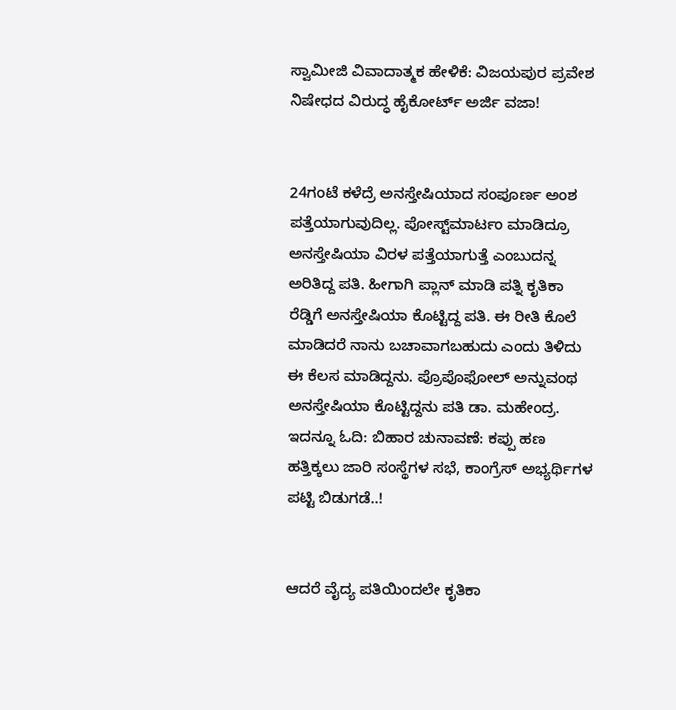ಸ್ವಾಮೀಜಿ ವಿವಾದಾತ್ಮಕ ಹೇಳಿಕೆ: ವಿಜಯಪುರ ಪ್ರವೇಶ ನಿಷೇಧದ ವಿರುದ್ಧ ಹೈಕೋರ್ಟ್ ಅರ್ಜಿ ವಜಾ!


24ಗಂಟೆ ಕಳೆದ್ರೆ ಅನಸ್ತೇಷಿಯಾದ ಸಂಪೂರ್ಣ ಅಂಶ ಪತ್ತೆಯಾಗುವುದಿಲ್ಲ. ಪೋಸ್ಟ್‌ಮಾರ್ಟಂ ಮಾಡಿದ್ರೂ ಅನಸ್ತೇಷಿಯಾ ವಿರಳ ಪತ್ತೆಯಾಗುತ್ತೆ ಎಂಬುದನ್ನ ಅರಿತಿದ್ದ ಪತಿ. ಹೀಗಾಗಿ ಪ್ಲಾನ್‌ ಮಾಡಿ ಪತ್ನಿ ಕೃತಿಕಾ ರೆಡ್ಡಿಗೆ ಅನಸ್ತೇಷಿಯಾ ಕೊಟ್ಟಿದ್ದ ಪತಿ. ಈ ರೀತಿ ಕೊಲೆ ಮಾಡಿದರೆ ನಾನು ಬಚಾವಾಗಬಹುದು ಎಂದು ತಿಳಿದು ಈ ಕೆಲಸ ಮಾಡಿದ್ದನು. ಪ್ರೊಪೊಫೋಲ್‌ ಅನ್ನುವಂಥ ಅನಸ್ತೇಷಿಯಾ ಕೊಟ್ಟಿದ್ದನು ಪತಿ ಡಾ. ಮಹೇಂದ್ರ.
ಇದನ್ನೂ ಓದಿ: ಬಿಹಾರ ಚುನಾವಣೆ: ಕಪ್ಪು ಹಣ ಹತ್ತಿಕ್ಕಲು ಜಾರಿ ಸಂಸ್ಥೆಗಳ ಸಭೆ, ಕಾಂಗ್ರೆಸ್ ಅಭ್ಯರ್ಥಿಗಳ ಪಟ್ಟಿ ಬಿಡುಗಡೆ..!


ಆದರೆ ವೈದ್ಯ ಪತಿಯಿಂದಲೇ ಕೃತಿಕಾ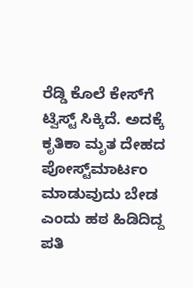ರೆಡ್ಡಿ ಕೊಲೆ ಕೇಸ್‌ಗೆ ಟ್ವಿಸ್ಟ್‌ ಸಿಕ್ಕಿದೆ. ಅದಕ್ಕೆ ಕೃತಿಕಾ ಮೃತ ದೇಹದ ಪೋಸ್ಟ್‌ಮಾರ್ಟಂ ಮಾಡುವುದು ಬೇಡ ಎಂದು ಹಠ ಹಿಡಿದಿದ್ದ ಪತಿ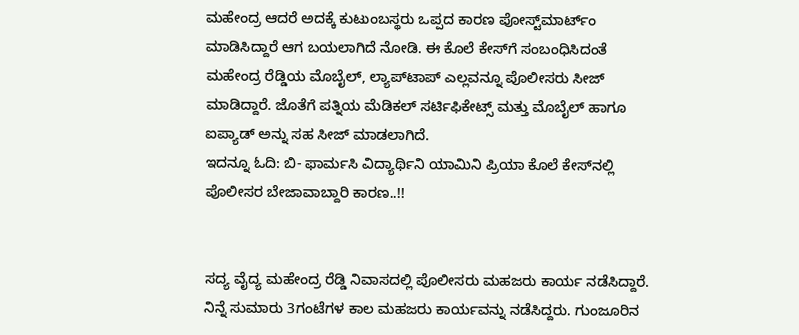ಮಹೇಂದ್ರ ಆದರೆ ಅದಕ್ಕೆ ಕುಟುಂಬಸ್ಥರು ಒಪ್ಪದ ಕಾರಣ ಪೋಸ್ಟ್‌ಮಾರ್ಟ್ಂ ಮಾಡಿಸಿದ್ದಾರೆ ಆಗ ಬಯಲಾಗಿದೆ ನೋಡಿ. ಈ ಕೊಲೆ ಕೇಸ್‌ಗೆ ಸಂಬಂಧಿಸಿದಂತೆ ಮಹೇಂದ್ರ ರೆಡ್ಡಿಯ ಮೊಬೈಲ್‌, ಲ್ಯಾಪ್‌ಟಾಪ್‌ ಎಲ್ಲವನ್ನೂ ಪೊಲೀಸರು ಸೀಜ್‌ ಮಾಡಿದ್ದಾರೆ. ಜೊತೆಗೆ ಪತ್ನಿಯ ಮೆಡಿಕಲ್‌ ಸರ್ಟಿಫಿಕೇಟ್ಸ್‌ ಮತ್ತು ಮೊಬೈಲ್‌ ಹಾಗೂ ಐಪ್ಯಾಡ್‌ ಅನ್ನು ಸಹ ಸೀಜ್‌ ಮಾಡಲಾಗಿದೆ.
ಇದನ್ನೂ ಓದಿ: ಬಿ- ಫಾರ್ಮಸಿ ವಿದ್ಯಾರ್ಥಿನಿ ಯಾಮಿನಿ ಪ್ರಿಯಾ ಕೊಲೆ ಕೇಸ್‌ನಲ್ಲಿ ಪೊಲೀಸರ ಬೇಜಾವಾಬ್ದಾರಿ ಕಾರಣ..!!


ಸದ್ಯ ವೈದ್ಯ ಮಹೇಂದ್ರ ರೆಡ್ಡಿ ನಿವಾಸದಲ್ಲಿ ಪೊಲೀಸರು ಮಹಜರು ಕಾರ್ಯ ನಡೆಸಿದ್ದಾರೆ. ನಿನ್ನೆ ಸುಮಾರು 3ಗಂಟೆಗಳ ಕಾಲ ಮಹಜರು ಕಾರ್ಯವನ್ನು ನಡೆಸಿದ್ದರು. ಗುಂಜೂರಿನ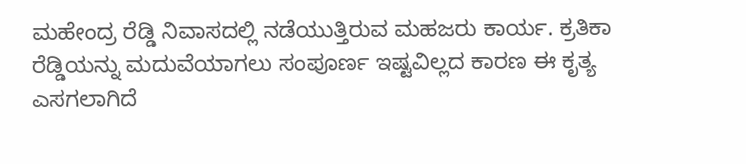ಮಹೇಂದ್ರ ರೆಡ್ಡಿ ನಿವಾಸದಲ್ಲಿ ನಡೆಯುತ್ತಿರುವ ಮಹಜರು ಕಾರ್ಯ. ಕ್ರತಿಕಾ ರೆಡ್ಡಿಯನ್ನು ಮದುವೆಯಾಗಲು ಸಂಪೂರ್ಣ ಇಷ್ಟವಿಲ್ಲದ ಕಾರಣ ಈ ಕೃತ್ಯ ಎಸಗಲಾಗಿದೆ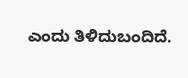ಎಂದು ತಿಳಿದುಬಂದಿದೆ.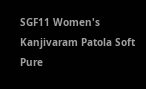SGF11 Women's Kanjivaram Patola Soft Pure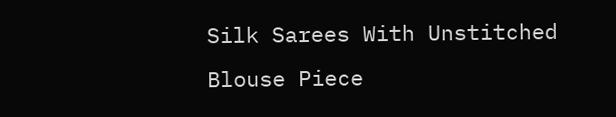Silk Sarees With Unstitched Blouse Piece